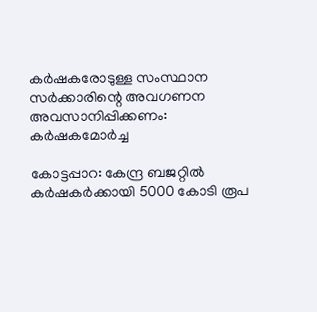കര്‍ഷകരോടുള്ള സംസ്ഥാന സര്‍ക്കാരിന്റെ അവഗണന അവസാനിപ്പിക്കണം: കര്‍ഷകമോര്‍ച്ച

കോട്ടപ്പാറ: കേന്ദ്ര ബജറ്റില്‍ കര്‍ഷകര്‍ക്കായി 5000 കോടി രൂപ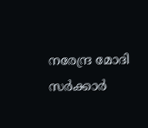നരേന്ദ്ര മോദി സര്‍ക്കാര്‍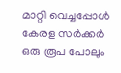മാറ്റി വെച്ചപ്പോള്‍
കേരള സര്‍ക്കര്‍ ഒരു രൂപ പോലും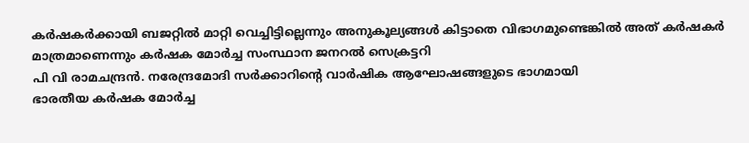കര്‍ഷകര്‍ക്കായി ബജറ്റില്‍ മാറ്റി വെച്ചിട്ടില്ലെന്നും അനുകൂല്യങ്ങള്‍ കിട്ടാതെ വിഭാഗമുണ്ടെങ്കില്‍ അത് കര്‍ഷകര്‍ മാത്രമാണെന്നും കര്‍ഷക മോര്‍ച്ച സംസ്ഥാന ജനറല്‍ സെക്രട്ടറി
പി വി രാമചന്ദ്രന്‍. നരേന്ദ്രമോദി സര്‍ക്കാറിന്റെ വാര്‍ഷിക ആഘോഷങ്ങളുടെ ഭാഗമായി
ഭാരതീയ കര്‍ഷക മോര്‍ച്ച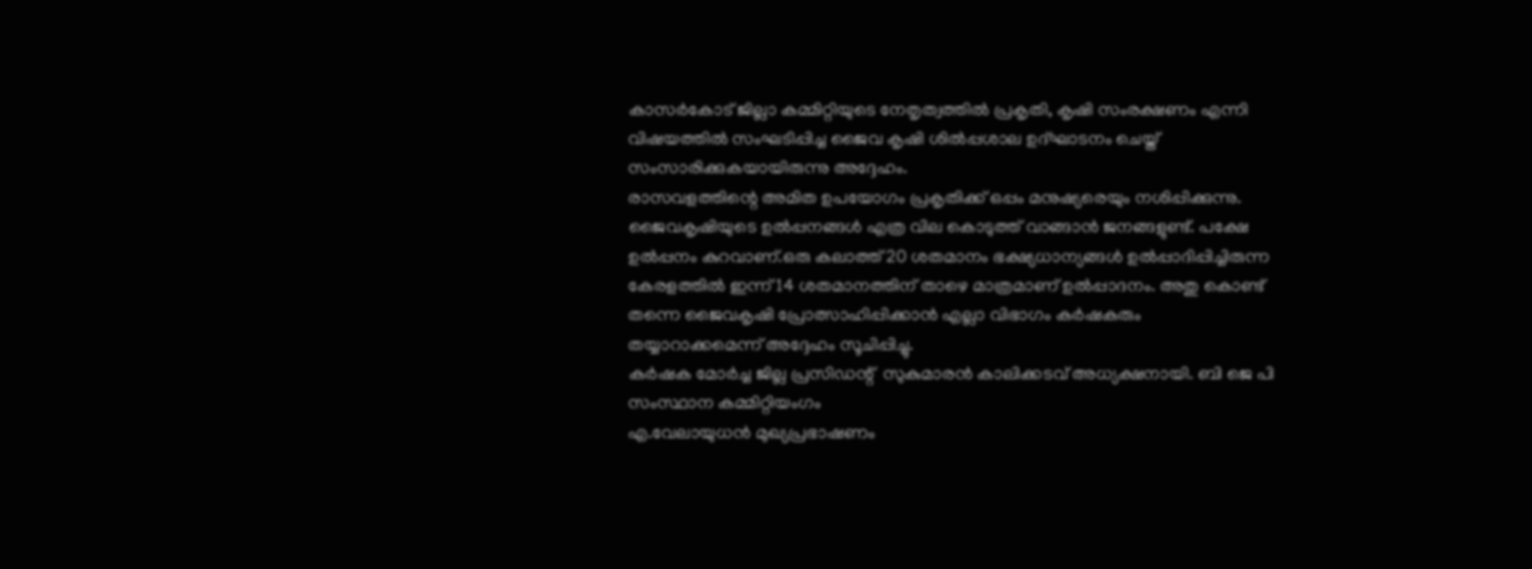കാസര്‍കോട് ജില്ലാ കമ്മിറ്റിയുടെ നേതൃത്വത്തില്‍ പ്രകൃതി, കൃഷി സംരക്ഷണം എന്നി വിഷയത്തില്‍ സംഘടിപ്പിച്ച ജൈവ കൃഷി ശില്‍പ്പശാല ഉദ്ഘാടനം ചെയ്ത് സംസാരിക്കുകയായിരുന്നു അദ്ദേഹം.
രാസവളത്തിന്റെ അമിത ഉപയോഗം പ്രകൃതിക്ക് ഒപ്പം മനുഷ്യരെയും നശിപ്പിക്കുന്നു. ജൈവകൃഷിയുടെ ഉല്‍പ്പനങ്ങള്‍ എത്ര വില കൊടുത്ത് വാങ്ങാന്‍ ജനങ്ങളുണ്ട്. പക്ഷേ ഉല്‍പ്പനം കുറവാണ്.ഒരു കലാത്ത് 20 ശതമാനം ഭക്ഷ്യധാന്യങ്ങള്‍ ഉല്‍പ്പാദിപ്പിച്ചിരുന്ന കേരളത്തില്‍ ഇന്ന് 14 ശതമാനത്തിന് താഴെ മാത്രമാണ് ഉല്‍പ്പാദനം. അതു കൊണ്ട് തന്നെ ജൈവകൃഷി പ്രോത്സാഹിപ്പിക്കാന്‍ എല്ലാ വിഭാഗം കര്‍ഷകരും തയ്യാറാക്കമെന്ന് അദ്ദേഹം സൂചിപ്പിച്ചു.
കര്‍ഷക മോര്‍ച്ച ജില്ല പ്രസിഡന്റ്  സുകുമാരന്‍ കാലിക്കടവ് അധ്യക്ഷനായി. ബി ജെ പി സംസ്ഥാന കമ്മിറ്റിയംഗം
എ.വേലായുധന്‍ മുഖ്യപ്രഭാഷണം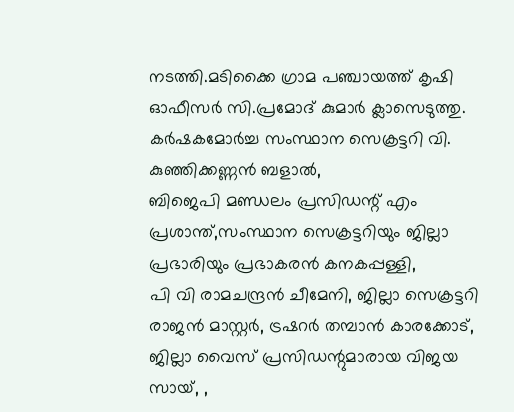നടത്തി.മടിക്കൈ ഗ്രാമ പഞ്ചായത്ത് കൃഷി ഓഫീസര്‍ സി.പ്രമോദ് കുമാര്‍ ക്ലാസെടുത്തു. കര്‍ഷകമോര്‍ച്ച സംസ്ഥാന സെക്രട്ടറി വി. കുഞ്ഞിക്കണ്ണന്‍ ബളാല്‍,
ബിജെപി മണ്ഡലം പ്രസിഡന്റ് എം പ്രശാന്ത്,സംസ്ഥാന സെക്രട്ടറിയും ജില്ലാ പ്രഭാരിയും പ്രഭാകരന്‍ കനകപ്പള്ളി,
പി വി രാമചന്ദ്രന്‍ ചീമേനി, ജില്ലാ സെക്രട്ടറി രാജന്‍ മാസ്റ്റര്‍, ട്രഷറര്‍ തമ്പാന്‍ കാരക്കോട്, ജില്ലാ വൈസ് പ്രസിഡന്റുമാരായ വിജയ സായ്, ,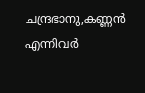ചന്ദ്രഭാനു,കണ്ണന്‍ എന്നിവര്‍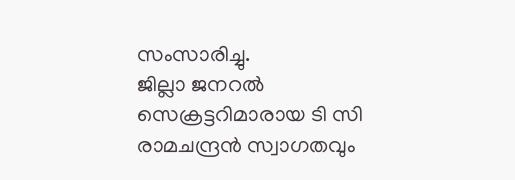സംസാരിച്ചു.
ജില്ലാ ജനറല്‍ സെക്രട്ടറിമാരായ ടി സി രാമചന്ദ്രന്‍ സ്വാഗതവും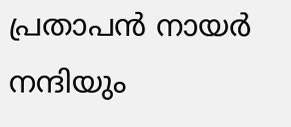പ്രതാപന്‍ നായര്‍ നന്ദിയും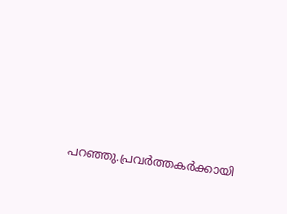പറഞ്ഞു.പ്രവര്‍ത്തകര്‍ക്കായി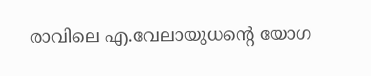രാവിലെ എ.വേലായുധന്റെ യോഗ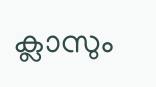ക്ലാസും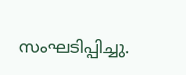സംഘടിപ്പിച്ചു.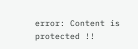error: Content is protected !!